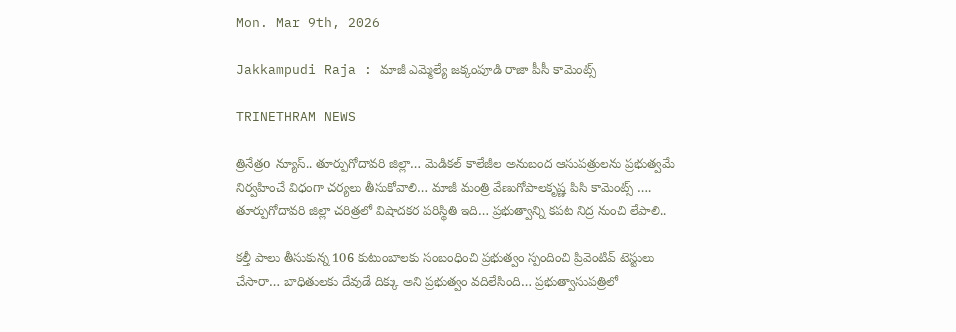Mon. Mar 9th, 2026

Jakkampudi Raja : మాజీ ఎమ్మెల్యే జక్కంపూడి రాజా పీసీ కామెంట్స్

TRINETHRAM NEWS

త్రినేత్రo న్యూస్.. తూర్పుగోదావరి జిల్లా… మెడికల్ కాలేజీల అనుబంద ఆసుపత్రులను ప్రభుత్వమే నిర్వహించే విధంగా చర్యలు తీసుకోవాలి… మాజీ మంత్రి వేణుగోపాలకృష్ణ పిసి కామెంట్స్ …. తూర్పుగోదావరి జిల్లా చరిత్రలో విషాదకర పరిస్థితి ఇది… ప్రభుత్వాన్ని కపట నిద్ర నుంచి లేపాలి..

కల్తీ పాలు తీసుకున్న 106 కుటుంబాలకు సంబంధించి ప్రభుత్వం స్పందించి ప్రివెంటివ్ టెస్టులు చేసారా… బాధితులకు దేవుడే దిక్కు అని ప్రభుత్వం వదిలేసింది… ప్రభుత్వాసుపత్రిలో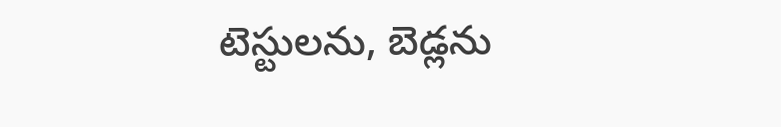టెస్టులను, బెడ్లను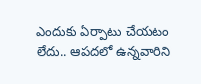ఎందుకు ఏర్పాటు చేయటం లేదు.. ఆపదలో ఉన్నవారిని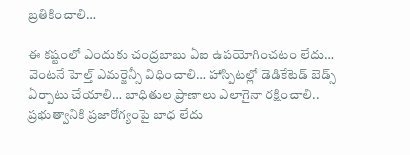బ్రతికించాలి…

ఈ కష్టంలో ఎందుకు చంద్రబాబు ఏఐ ఉపయోగించటం లేదు… వెంటనే హెల్త్ ఎమర్జెన్సీ విధించాలి… హాస్పిటల్లో డెడికేటెడ్ బెడ్స్ ఏర్పాటు చేయాలి… బాధితుల ప్రాణాలు ఎలాగైనా రక్షించాలి.. ప్రభుత్వానికి ప్రజారోగ్యంపై బాధ లేదు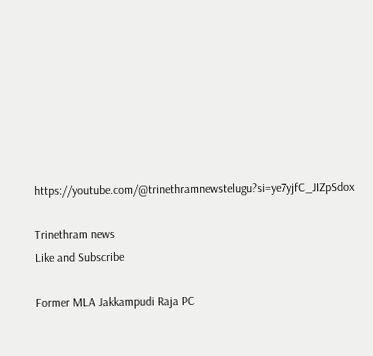https://youtube.com/@trinethramnewstelugu?si=ye7yjfC_JIZpSdox

Trinethram news
Like and Subscribe

Former MLA Jakkampudi Raja PC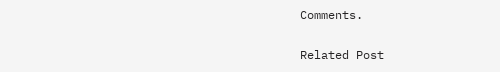Comments.

Related Post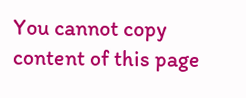You cannot copy content of this page